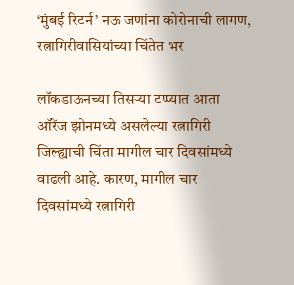‘मुंबई रिटर्न’ नऊ जणांना कोरोनाची लागण, रत्नागिरीवासियांच्या चिंतेत भर

लॉकडाऊनच्या तिसऱ्या टप्प्यात आता ऑरेंज झोनमध्ये असलेल्या रत्नागिरी जिल्ह्याची चिंता मागील चार दिवसांमध्ये वाढली आहे. कारण, मागील चार दिवसांमध्ये रत्नागिरी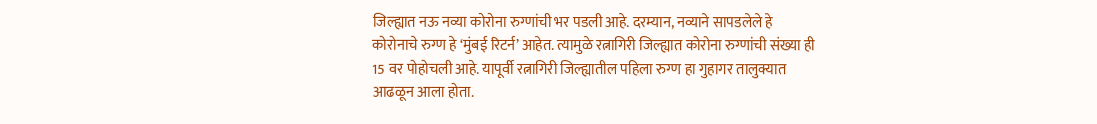जिल्ह्यात नऊ नव्या कोरोना रुग्णांची भर पडली आहे. दरम्यान, नव्याने सापडलेले हे कोरोनाचे रुग्ण हे ‘मुंबई रिटर्न’ आहेत. त्यामुळे रत्नागिरी जिल्ह्यात कोरोना रुग्णांची संख्या ही 15 वर पोहोचली आहे. यापूर्वी रत्नागिरी जिल्ह्यातील पहिला रुग्ण हा गुहागर तालुक्यात आढळून आला होता.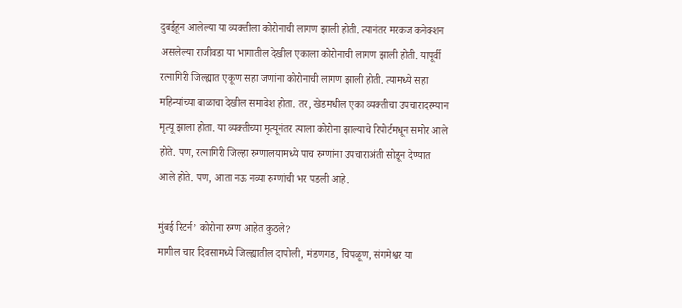दुबईहून आलेल्या या व्यक्तीला कोरोनाची लागण झाली होती. त्यानंतर मरकज कनेक्शन असलेल्या राजीवडा या भागातील देखील एकाला कोरोनाची लागण झाली होती. यापूर्वी रत्नागिरी जिल्ह्यात एकूण सहा जणांना कोरोनाची लागण झाली होती. त्यामध्ये सहा महिन्यांच्या बाळाचा देखील समावेश होता. तर, खेडमधील एका व्यक्तीचा उपचारादरम्यान मृत्यू झाला होता. या व्यक्तीच्या मृत्यूनंतर त्याला कोरोना झाल्याचे रिपोर्टमधून समोर आले होते. पण, रत्नागिरी जिल्हा रुग्णालयामध्ये पाच रुग्णांना उपचाराअंती सोडून देण्यात आले होते. पण, आता नऊ नव्या रुग्णांची भर पडली आहे.

मुंबई रिटर्न’ कोरोना रुग्ण आहेत कुठले?
मागील चार दिवसामध्ये जिल्ह्यातील दापोली, मंडणगड, चिपळूण, संगमेश्वर या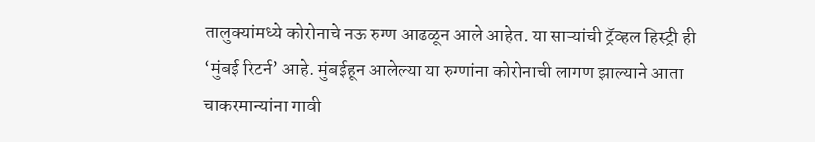तालुक्यांमध्ये कोरोनाचे नऊ रुग्ण आढळून आले आहेत. या साऱ्यांची ट्रॅव्हल हिस्ट्री ही ‘मुंबई रिटर्न’ आहे. मुंबईहून आलेल्या या रुग्णांना कोरोनाची लागण झाल्याने आता चाकरमान्यांना गावी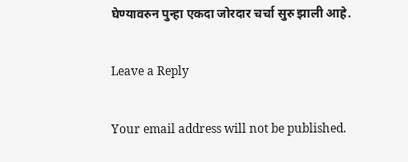घेण्यावरुन पुन्हा एकदा जोरदार चर्चा सुरु झाली आहे.

Leave a Reply

Your email address will not be published.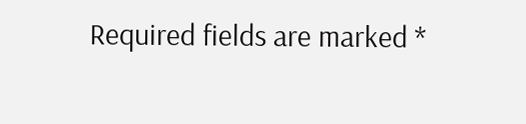Required fields are marked *